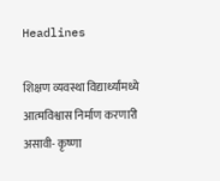Headlines

शिक्षण व्यवस्था विद्यार्थ्यांमध्ये आत्मविश्वास निर्माण करणारी असावी- कृष्णा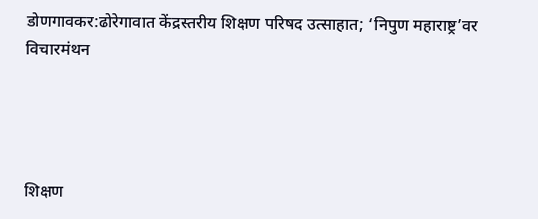डोणगावकर:ढोरेगावात केंद्रस्तरीय शिक्षण परिषद उत्साहात; ‘निपुण महाराष्ट्र’वर विचारमंथन




शिक्षण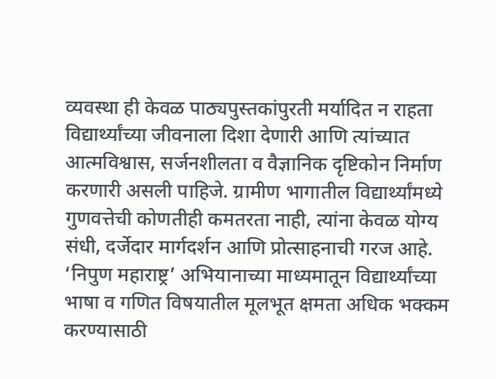व्यवस्था ही केवळ पाठ्यपुस्तकांपुरती मर्यादित न राहता विद्यार्थ्यांच्या जीवनाला दिशा देणारी आणि त्यांच्यात आत्मविश्वास, सर्जनशीलता व वैज्ञानिक दृष्टिकोन निर्माण करणारी असली पाहिजे. ग्रामीण भागातील विद्यार्थ्यांमध्ये गुणवत्तेची कोणतीही कमतरता नाही, त्यांना केवळ योग्य संधी, दर्जेदार मार्गदर्शन आणि प्रोत्साहनाची गरज आहे. ‘निपुण महाराष्ट्र’ अभियानाच्या माध्यमातून विद्यार्थ्यांच्या भाषा व गणित विषयातील मूलभूत क्षमता अधिक भक्कम करण्यासाठी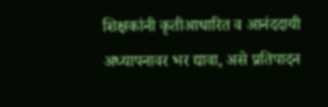शिक्षकांनी कृतीआधारित व आनंददायी अध्यापनावर भर द्यावा, असे प्रतिपादन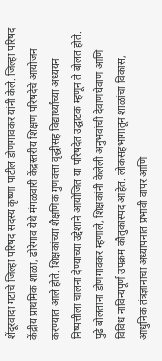शेंदूरवादा गटाचे जिल्हा परिषद सदस्य कृष्णा पाटील डोणगावकर यांनी केले. जिल्हा परिषद केंद्रीय प्राथमिक शाळा, ढोरेगाव येथे मंगळवारी केंद्रस्तरीय शिक्षण परिषदेचे आयोजन करण्यात आले होते. शिक्षकांच्या शैक्षणिक गुणवत्ता वृद्धीसह विद्यार्थ्यांच्या अध्ययन निष्पत्तीला चालना देण्याच्या उद्देशाने आयोजित या परिषदेत उद्घाटक म्हणून ते बोलत होते. पुढे बोलताना डोणगावकर म्हणाले, शिक्षकांनी केलेली अनुभवांची देवाणघेवाण आणि विविध नाविन्यपूर्ण उपक्रम कौतुकास्पद आहेत. लोकसहभागातून शाळांचा विकास, आधुनिक तंत्रज्ञानाचा अध्यापनात प्रभावी वापर आणि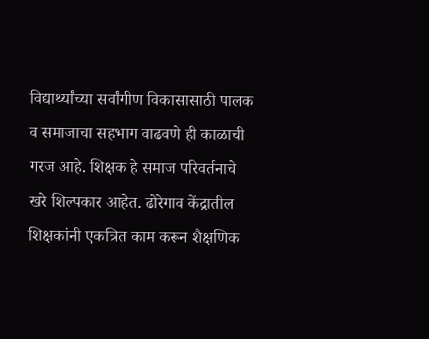विद्यार्थ्यांच्या सर्वांगीण विकासासाठी पालक व समाजाचा सहभाग वाढवणे ही काळाची गरज आहे. शिक्षक हे समाज परिवर्तनाचे खरे शिल्पकार आहेत. ढोरेगाव केंद्रातील शिक्षकांनी एकत्रित काम करून शैक्षणिक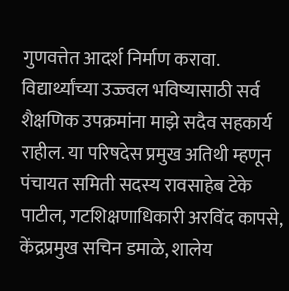गुणवत्तेत आदर्श निर्माण करावा. विद्यार्थ्यांच्या उज्ज्वल भविष्यासाठी सर्व शैक्षणिक उपक्रमांना माझे सदैव सहकार्य राहील. या परिषदेस प्रमुख अतिथी म्हणून पंचायत समिती सदस्य रावसाहेब टेके पाटील, गटशिक्षणाधिकारी अरविंद कापसे, केंद्रप्रमुख सचिन डमाळे, शालेय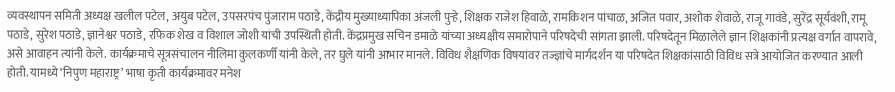व्यवस्थापन समिती अध्यक्ष खलील पटेल, अयुब पटेल, उपसरपंच पुंजाराम पठाडे, केंद्रीय मुख्याध्यापिका अंजली पुऱ्हे, शिक्षक राजेश हिवाळे, रामकिशन पांचाळ, अजित पवार, अशोक शेवाळे, राजू गावंडे, सुरेंद्र सूर्यवंशी, रामू पठाडे, सुरेश पठाडे, ज्ञानेश्वर पठाडे, रफिक शेख व विशाल जोशी यांची उपस्थिती होती. केंद्रप्रमुख सचिन डमाळे यांच्या अध्यक्षीय समारोपाने परिषदेची सांगता झाली. परिषदेतून मिळालेले ज्ञान शिक्षकांनी प्रत्यक्ष वर्गात वापरावे, असे आवाहन त्यांनी केले. कार्यक्रमाचे सूत्रसंचालन नीलिमा कुलकर्णी यांनी केले, तर घुले यांनी आभार मानले. विविध शैक्षणिक विषयांवर तज्ज्ञांचे मार्गदर्शन या परिषदेत शिक्षकांसाठी विविध सत्रे आयोजित करण्यात आली होती. यामध्ये ‘निपुण महाराष्ट्र’ भाषा कृती कार्यक्रमावर मनेश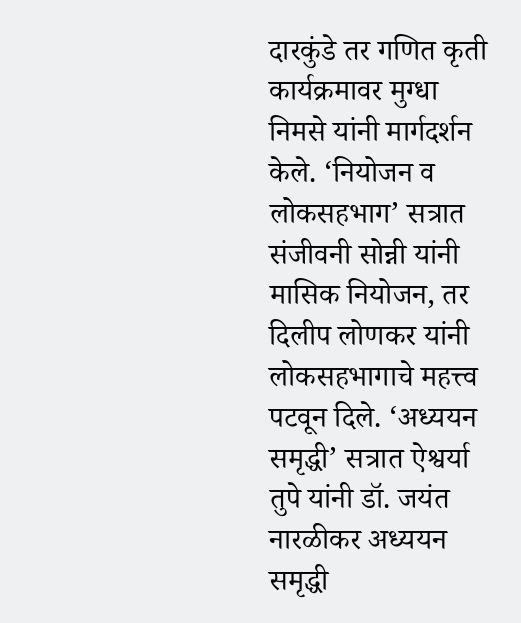दारकुंडे तर गणित कृती कार्यक्रमावर मुग्धा निमसे यांनी मार्गदर्शन केले. ‘नियोजन व लोकसहभाग’ सत्रात संजीवनी सोन्नी यांनी मासिक नियोजन, तर दिलीप लोणकर यांनी लोकसहभागाचे महत्त्व पटवून दिले. ‘अध्ययन समृद्धी’ सत्रात ऐश्वर्या तुपे यांनी डॉ. जयंत नारळीकर अध्ययन समृद्धी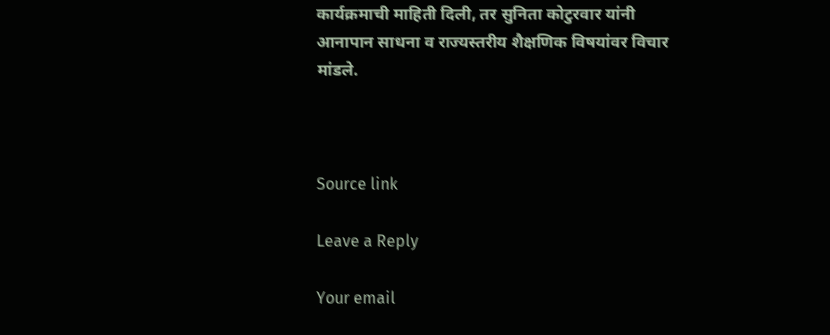कार्यक्रमाची माहिती दिली, तर सुनिता कोटुरवार यांनी आनापान साधना व राज्यस्तरीय शैक्षणिक विषयांवर विचार मांडले.



Source link

Leave a Reply

Your email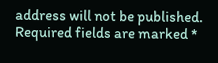address will not be published. Required fields are marked *